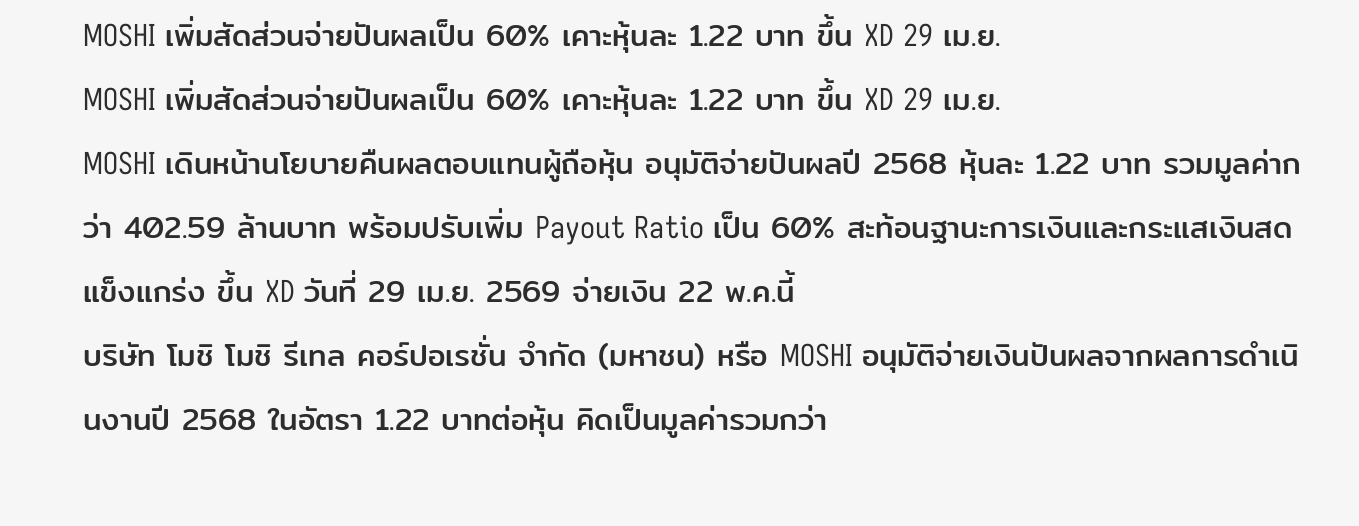MOSHI เพิ่มสัดส่วนจ่ายปันผลเป็น 60% เคาะหุ้นละ 1.22 บาท ขึ้น XD 29 เม.ย.
MOSHI เพิ่มสัดส่วนจ่ายปันผลเป็น 60% เคาะหุ้นละ 1.22 บาท ขึ้น XD 29 เม.ย.
MOSHI เดินหน้านโยบายคืนผลตอบแทนผู้ถือหุ้น อนุมัติจ่ายปันผลปี 2568 หุ้นละ 1.22 บาท รวมมูลค่ากว่า 402.59 ล้านบาท พร้อมปรับเพิ่ม Payout Ratio เป็น 60% สะท้อนฐานะการเงินและกระแสเงินสดแข็งแกร่ง ขึ้น XD วันที่ 29 เม.ย. 2569 จ่ายเงิน 22 พ.ค.นี้
บริษัท โมชิ โมชิ รีเทล คอร์ปอเรชั่น จำกัด (มหาชน) หรือ MOSHI อนุมัติจ่ายเงินปันผลจากผลการดำเนินงานปี 2568 ในอัตรา 1.22 บาทต่อหุ้น คิดเป็นมูลค่ารวมกว่า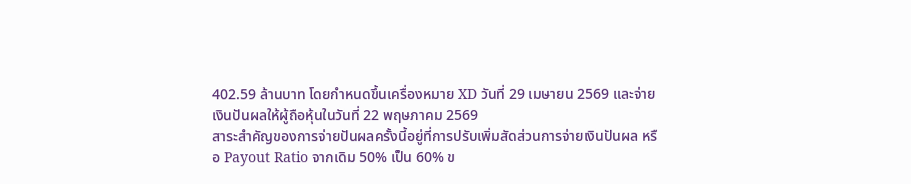402.59 ล้านบาท โดยกำหนดขึ้นเครื่องหมาย XD วันที่ 29 เมษายน 2569 และจ่ายเงินปันผลให้ผู้ถือหุ้นในวันที่ 22 พฤษภาคม 2569
สาระสำคัญของการจ่ายปันผลครั้งนี้อยู่ที่การปรับเพิ่มสัดส่วนการจ่ายเงินปันผล หรือ Payout Ratio จากเดิม 50% เป็น 60% ข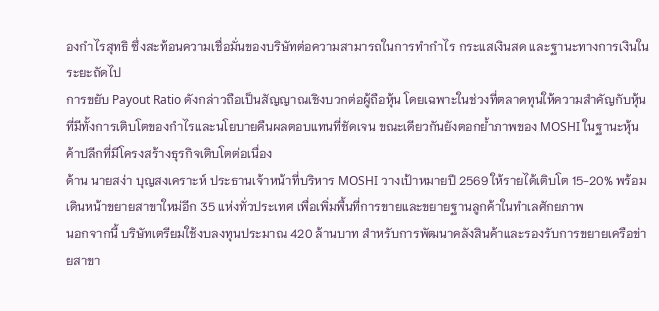องกำไรสุทธิ ซึ่งสะท้อนความเชื่อมั่นของบริษัทต่อความสามารถในการทำกำไร กระแสเงินสด และฐานะทางการเงินในระยะถัดไป
การขยับ Payout Ratio ดังกล่าวถือเป็นสัญญาณเชิงบวกต่อผู้ถือหุ้น โดยเฉพาะในช่วงที่ตลาดทุนให้ความสำคัญกับหุ้นที่มีทั้งการเติบโตของกำไรและนโยบายคืนผลตอบแทนที่ชัดเจน ขณะเดียวกันยังตอกย้ำภาพของ MOSHI ในฐานะหุ้นค้าปลีกที่มีโครงสร้างธุรกิจเติบโตต่อเนื่อง
ด้าน นายสง่า บุญสงเคราะห์ ประธานเจ้าหน้าที่บริหาร MOSHI วางเป้าหมายปี 2569 ให้รายได้เติบโต 15-20% พร้อมเดินหน้าขยายสาขาใหม่อีก 35 แห่งทั่วประเทศ เพื่อเพิ่มพื้นที่การขายและขยายฐานลูกค้าในทำเลศักยภาพ
นอกจากนี้ บริษัทเตรียมใช้งบลงทุนประมาณ 420 ล้านบาท สำหรับการพัฒนาคลังสินค้าและรองรับการขยายเครือข่ายสาขา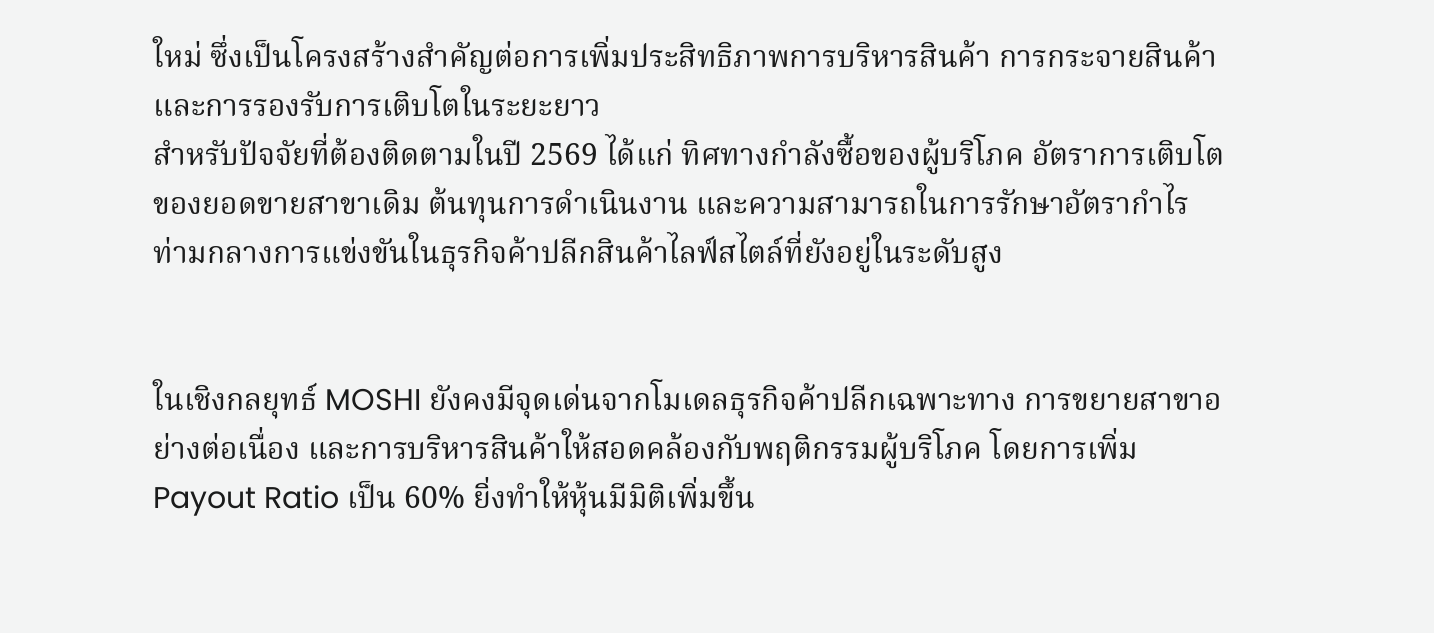ใหม่ ซึ่งเป็นโครงสร้างสำคัญต่อการเพิ่มประสิทธิภาพการบริหารสินค้า การกระจายสินค้า และการรองรับการเติบโตในระยะยาว
สำหรับปัจจัยที่ต้องติดตามในปี 2569 ได้แก่ ทิศทางกำลังซื้อของผู้บริโภค อัตราการเติบโตของยอดขายสาขาเดิม ต้นทุนการดำเนินงาน และความสามารถในการรักษาอัตรากำไร ท่ามกลางการแข่งขันในธุรกิจค้าปลีกสินค้าไลฟ์สไตล์ที่ยังอยู่ในระดับสูง


ในเชิงกลยุทธ์ MOSHI ยังคงมีจุดเด่นจากโมเดลธุรกิจค้าปลีกเฉพาะทาง การขยายสาขาอย่างต่อเนื่อง และการบริหารสินค้าให้สอดคล้องกับพฤติกรรมผู้บริโภค โดยการเพิ่ม Payout Ratio เป็น 60% ยิ่งทำให้หุ้นมีมิติเพิ่มขึ้น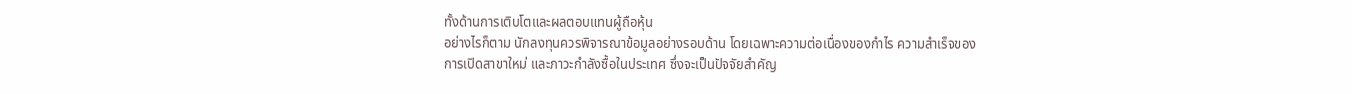ทั้งด้านการเติบโตและผลตอบแทนผู้ถือหุ้น
อย่างไรก็ตาม นักลงทุนควรพิจารณาข้อมูลอย่างรอบด้าน โดยเฉพาะความต่อเนื่องของกำไร ความสำเร็จของการเปิดสาขาใหม่ และภาวะกำลังซื้อในประเทศ ซึ่งจะเป็นปัจจัยสำคัญ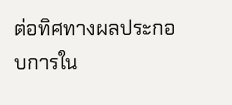ต่อทิศทางผลประกอบการใน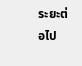ระยะต่อไป